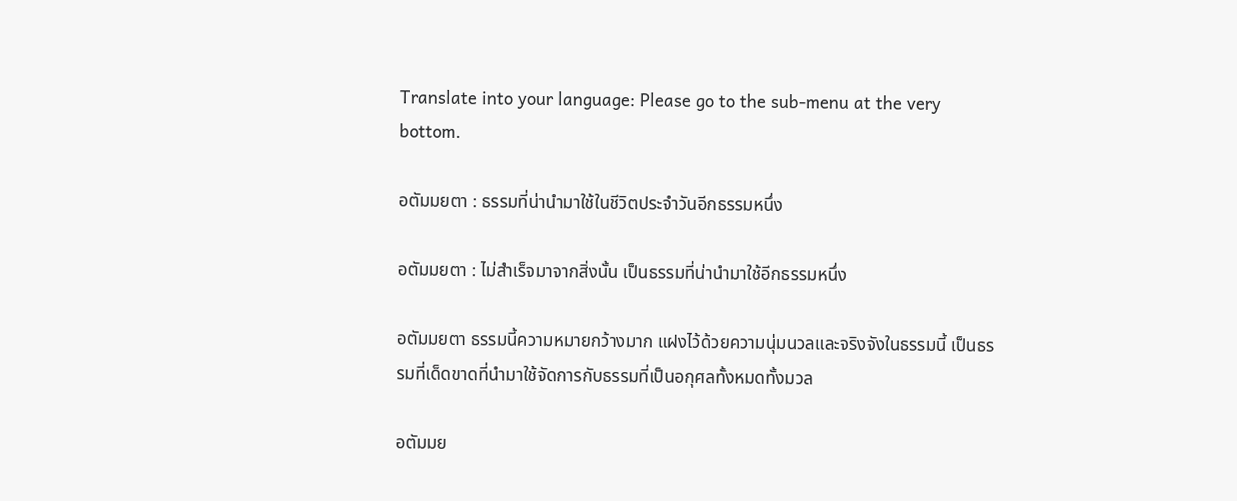Translate into your language: Please go to the sub-menu at the very bottom.

อตัมมยตา : ธรรมที่น่านำมาใช้ในชีวิตประจำวันอีกธรรมหนึ่ง

อตัมมยตา : ไม่สำเร็จมาจากสิ่งนั้น เป็นธรรมที่น่านำมาใช้อีกธรรมหนึ่ง

อตัมมยตา ธรรมนี้ความหมายกว้างมาก แฝงไว้ด้วยความนุ่มนวลและจริงจังในธรรมนี้ เป็นธรรมที่เด็ดขาดที่นำมาใช้จัดการกับธรรมที่เป็นอกุศลทั้งหมดทั้งมวล

อตัมมย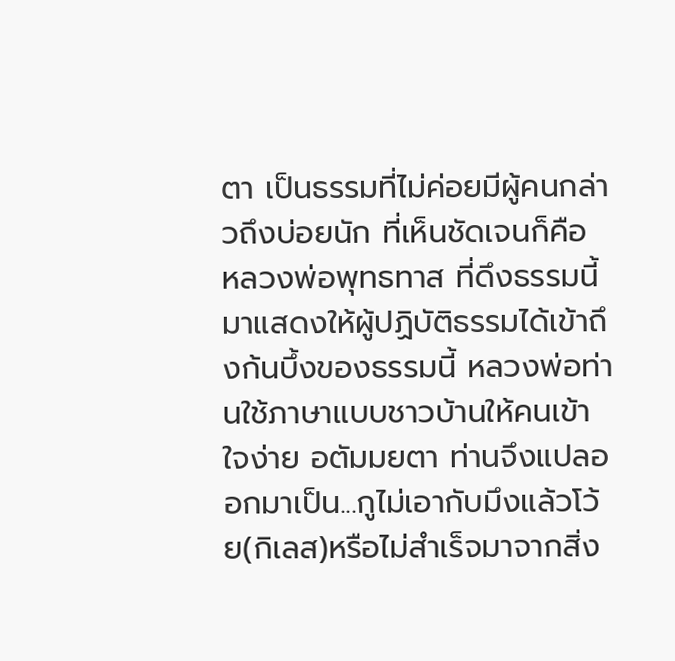ตา เป็นธรรมที่ไม่ค่อยมีผู้คนกล่าวถึงบ่อยนัก ที่เห็นชัดเจนก็คือ หลวงพ่อพุทธทาส ที่ดึงธรรมนี้มาแสดงให้ผู้ปฏิบัติธรรมได้เข้าถึงก้นบึ้งของธรรมนี้ หลวงพ่อท่านใช้ภาษาแบบชาวบ้านให้คนเข้าใจง่าย อตัมมยตา ท่านจึงแปลออกมาเป็น...กูไม่เอากับมึงแล้วโว้ย(กิเลส)หรือไม่สำเร็จมาจากสิ่ง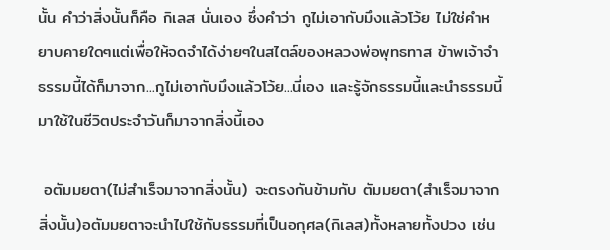นั้น คำว่าสิ่งนั้นก็คือ กิเลส นั่นเอง ซึ่งคำว่า กูไม่เอากับมึงแล้วโว้ย ไม่ใช่คำหยาบคายใดๆแต่เพื่อให้จดจำได้ง่ายๆในสไตล์ของหลวงพ่อพุทธทาส ข้าพเจ้าจำธรรมนี้ได้ก็มาจาก...กูไม่เอากับมึงแล้วโว้ย...นี่เอง และรู้จักธรรมนี้และนำธรรมนี้มาใช้ในชีวิตประจำวันก็มาจากสิ่งนี้เอง

 อตัมมยตา(ไม่สำเร็จมาจากสิ่งนั้น) จะตรงกันข้ามกับ ตัมมยตา(สำเร็จมาจากสิ่งนั้น)อตัมมยตาจะนำไปใช้กับธรรมที่เป็นอกุศล(กิเลส)ทั้งหลายทั้งปวง เช่น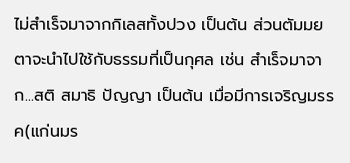ไม่สำเร็จมาจากกิเลสทั้งปวง เป็นต้น ส่วนตัมมยตาจะนำไปใช้กับธรรมที่เป็นกุศล เช่น สำเร็จมาจาก...สติ สมาธิ ปัญญา เป็นต้น เมื่อมีการเจริญมรรค(แก่นมร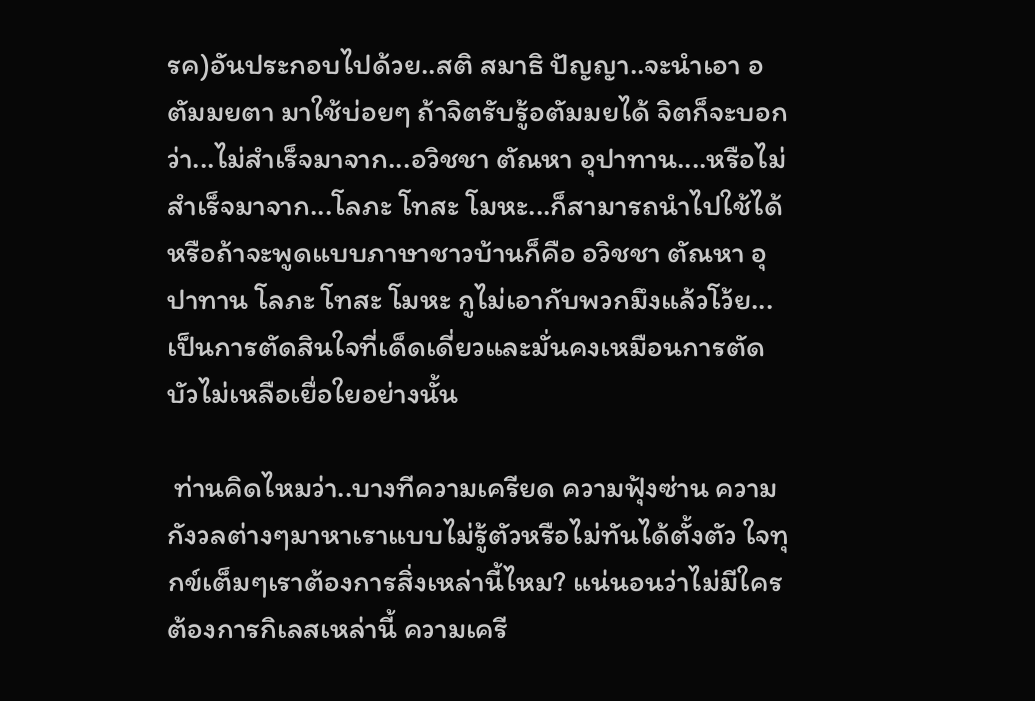รค)อันประกอบไปด้วย..สติ สมาธิ ปัญญา..จะนำเอา อตัมมยตา มาใช้บ่อยๆ ถ้าจิตรับรู้อตัมมยได้ จิตก็จะบอกว่า...ไม่สำเร็จมาจาก...อวิชชา ตัณหา อุปาทาน....หรือไม่สำเร็จมาจาก...โลภะ โทสะ โมหะ...ก็สามารถนำไปใช้ได้ หรือถ้าจะพูดแบบภาษาชาวบ้านก็คือ อวิชชา ตัณหา อุปาทาน โลภะ โทสะ โมหะ กูไม่เอากับพวกมึงแล้วโว้ย...เป็นการตัดสินใจที่เด็ดเดี่ยวและมั่นคงเหมือนการตัดบัวไม่เหลือเยื่อใยอย่างนั้น

 ท่านคิดไหมว่า..บางทีความเครียด ความฟุ้งซ่าน ความกังวลต่างๆมาหาเราแบบไม่รู้ตัวหรือไม่ทันได้ตั้งตัว ใจทุกข์เต็มๆเราต้องการสิ่งเหล่านี้ไหม? แน่นอนว่าไม่มีใครต้องการกิเลสเหล่านี้ ความเครี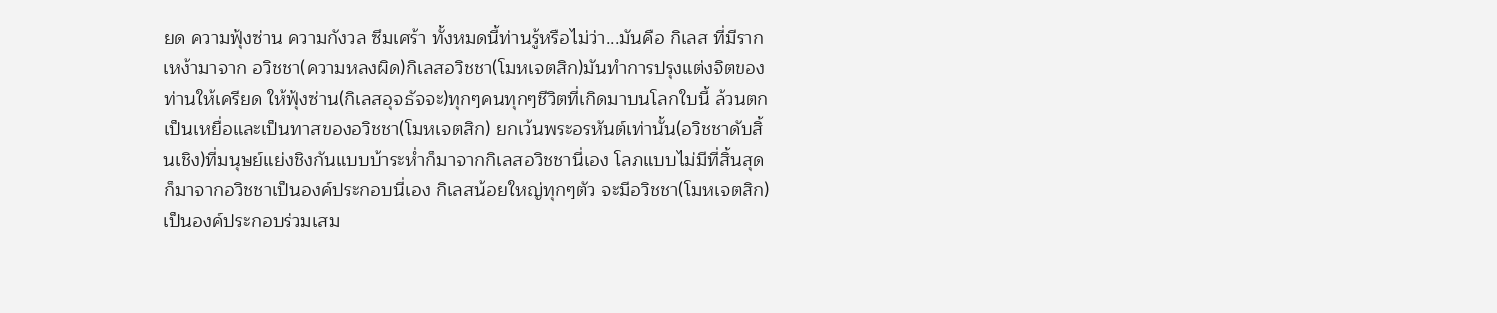ยด ความฟุ้งซ่าน ความกังวล ซึมเศร้า ทั้งหมดนี้ท่านรู้หรือไม่ว่า...มันคือ กิเลส ที่มีรากเหง้ามาจาก อวิชชา(ความหลงผิด)กิเลสอวิชชา(โมหเจตสิก)มันทำการปรุงแต่งจิตของท่านให้เครียด ให้ฟุ้งซ่าน(กิเลสอุจธัจจะ)ทุกๆคนทุกๆชีวิตที่เกิดมาบนโลกใบนี้ ล้วนตกเป็นเหยื่อและเป็นทาสของอวิชชา(โมหเจตสิก) ยกเว้นพระอรหันต์เท่านั้น(อวิชชาดับสิ้นเชิง)ที่มนุษย์แย่งชิงกันแบบบ้าระห่ำก็มาจากกิเลสอวิชชานี่เอง โลภแบบไม่มีที่สิ้นสุดก็มาจากอวิชชาเป็นองค์ประกอบนี่เอง กิเลสน้อยใหญ่ทุกๆตัว จะมีอวิชชา(โมหเจตสิก)เป็นองค์ประกอบร่วมเสม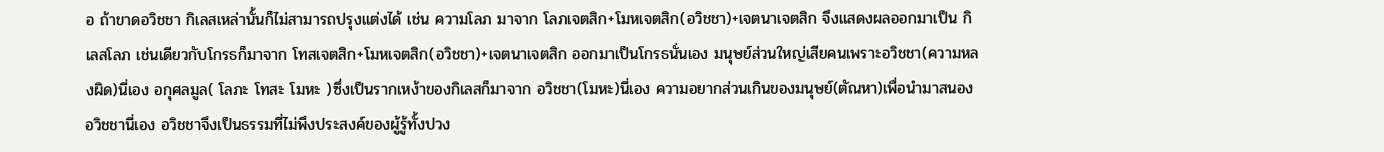อ ถ้าขาดอวิชชา กิเลสเหล่านั้นก็ไม่สามารถปรุงแต่งได้ เช่น ความโลภ มาจาก โลภเจตสิก+โมหเจตสิก(อวิชชา)+เจตนาเจตสิก จึงแสดงผลออกมาเป็น กิเลสโลภ เช่นเดียวกับโกรธก็มาจาก โทสเจตสิก+โมหเจตสิก(อวิชชา)+เจตนาเจตสิก ออกมาเป็นโกรธนั่นเอง มนุษย์ส่วนใหญ่เสียคนเพราะอวิชชา(ความหลงผิด)นี่เอง อกุศลมูล( โลภะ โทสะ โมหะ )ซึ่งเป็นรากเหง้าของกิเลสก็มาจาก อวิชชา(โมหะ)นี่เอง ความอยากส่วนเกินของมนุษย์(ตัณหา)เพื่อนำมาสนองอวิชชานี่เอง อวิชชาจึงเป็นธรรมที่ไม่พึงประสงค์ของผู้รู้ทั้งปวง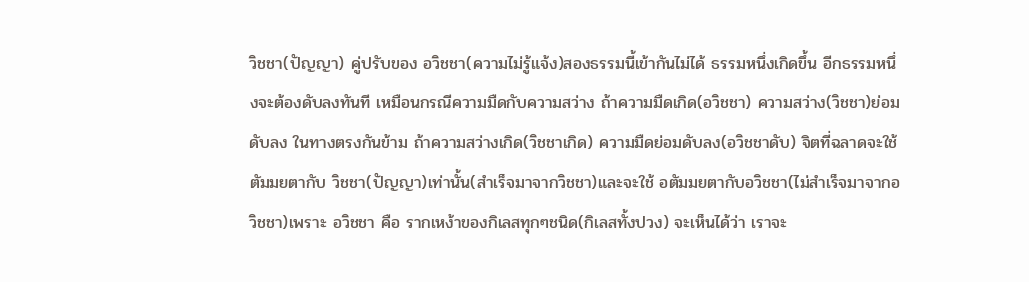วิชชา(ปัญญา) คู่ปรับของ อวิชชา(ความไม่รู้แจ้ง)สองธรรมนี้เข้ากันไม่ได้ ธรรมหนึ่งเกิดขึ้น อีกธรรมหนึ่งจะต้องดับลงทันที เหมือนกรณีความมืดกับความสว่าง ถ้าความมืดเกิด(อวิชชา) ความสว่าง(วิชชา)ย่อมดับลง ในทางตรงกันข้าม ถ้าความสว่างเกิด(วิชชาเกิด) ความมืดย่อมดับลง(อวิชชาดับ) จิตที่ฉลาดจะใช้ ตัมมยตากับ วิชชา(ปัญญา)เท่านั้น(สำเร็จมาจากวิชชา)และจะใช้ อตัมมยตากับอวิชชา(ไม่สำเร็จมาจากอวิชชา)เพราะ อวิชชา คือ รากเหง้าของกิเลสทุกๆชนิด(กิเลสทั้งปวง) จะเห็นได้ว่า เราจะ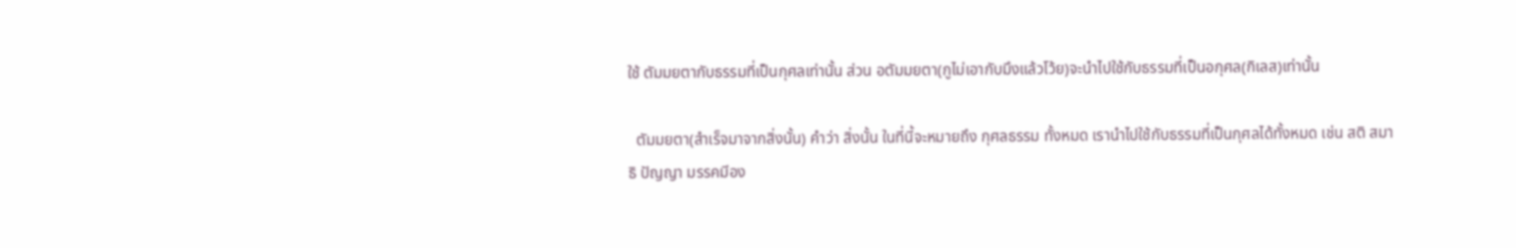ใช้ ตัมมยตากับธรรมที่เป็นกุศลเท่านั้น ส่วน อตัมมยตา(กูไม่เอากับมึงแล้วโว้ย)จะนำไปใช้กับธรรมที่เป็นอกุศล(กิเลส)เท่านั้น

  ตัมมยตา(สำเร็จมาจากสิ่งนั้น) คำว่า สิ่งนั้น ในที่นี้จะหมายถึง กุศลธรรม ทั้งหมด เรานำไปใช้กับธรรมที่เป็นกุศลได้ทั้งหมด เช่น สติ สมาธิ ปัญญา มรรคมีอง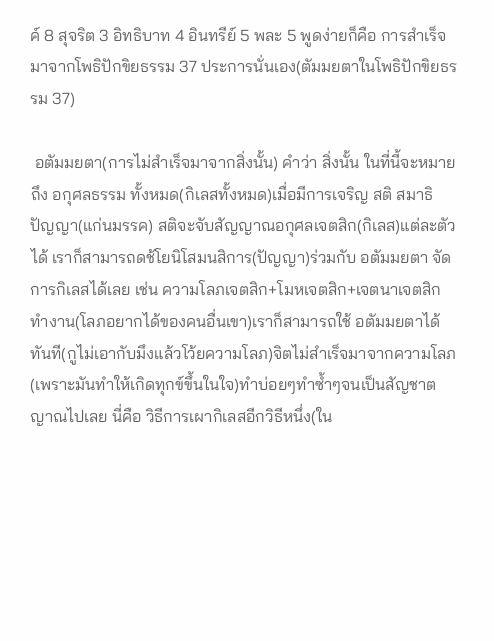ค์ 8 สุจริต 3 อิทธิบาท 4 อินทรีย์ 5 พละ 5 พูดง่ายก็คือ การสำเร็จมาจากโพธิปักขิยธรรม 37 ประการนั่นเอง(ตัมมยตาในโพธิปักขิยธรรม 37)

 อตัมมยตา(การไม่สำเร็จมาจากสิ่งนั้น) คำว่า สิ่งนั้น ในที่นี้จะหมายถึง อกุศลธรรม ทั้งหมด(กิเลสทั้งหมด)เมื่อมีการเจริญ สติ สมาธิ ปัญญา(แก่นมรรค) สติจะจับสัญญาณอกุศลเจตสิก(กิเลส)แต่ละตัวได้ เราก็สามารถดช้โยนิโสมนสิการ(ปัญญา)ร่วมกับ อตัมมยตา จัดการกิเลสได้เลย เช่น ความโลภเจตสิก+โมหเจตสิก+เจตนาเจตสิกทำงาน(โลภอยากได้ของคนอื่นเขา)เราก็สามารถใช้ อตัมมยตาได้ทันที(กูไม่เอากับมึงแล้วโว้ยความโลภ)จิตไม่สำเร็จมาจากความโลภ(เพราะมันทำให้เกิดทุกข์ขึ้นในใจ)ทำบ่อยๆทำซ้ำๆจนเป็นสัญชาตญาณไปเลย นี่คือ วิธีการเผากิเลสอีกวิธีหนึ่ง(ใน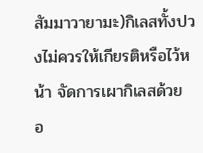สัมมาวายามะ)กิเลสทั้งปวงไม่ควรให้เกียรติหรือไว้หน้า จัดการเผากิเลสด้วย อ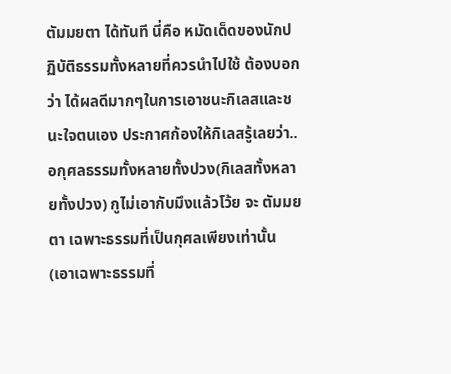ตัมมยตา ได้ทันที นี่คือ หมัดเด็ดของนักปฏิบัติธรรมทั้งหลายที่ควรนำไปใช้ ต้องบอกว่า ได้ผลดีมากๆในการเอาชนะกิเลสและชนะใจตนเอง ประกาศก้องให้กิเลสรู้เลยว่า..อกุศลธรรมทั้งหลายทั้งปวง(กิเลสทั้งหลายทั้งปวง) กูไม่เอากับมึงแล้วโว้ย จะ ตัมมยตา เฉพาะธรรมที่เป็นกุศลเพียงเท่านั้น(เอาเฉพาะธรรมที่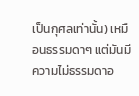เป็นกุศลเท่านั้น) เหมือนธรรมดาๆ แต่มันมีความไม่ธรรมดาอ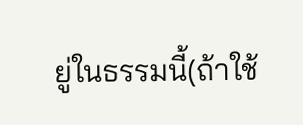ยู่ในธรรมนี้(ถ้าใช้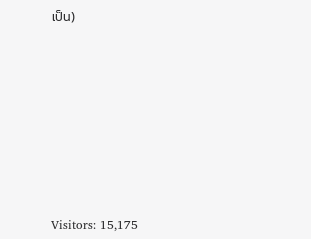เป็น)









Visitors: 15,175